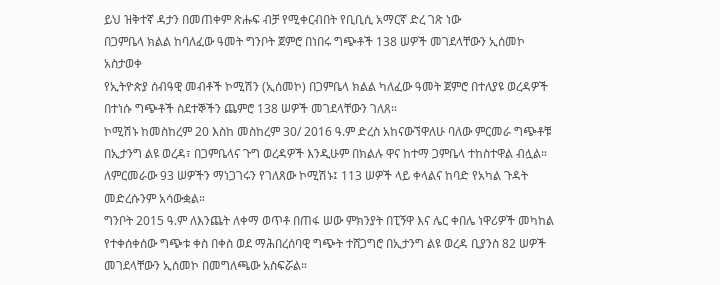ይህ ዝቅተኛ ዳታን በመጠቀም ጽሑፍ ብቻ የሚቀርብበት የቢቢሲ አማርኛ ድረ ገጽ ነው
በጋምቤላ ክልል ከባለፈው ዓመት ግንቦት ጀምሮ በነበሩ ግጭቶች 138 ሠዎች መገደላቸውን ኢሰመኮ አስታወቀ
የኢትዮጵያ ሰብዓዊ መብቶች ኮሚሽን (ኢሰመኮ) በጋምቤላ ክልል ካለፈው ዓመት ጀምሮ በተለያዩ ወረዳዎች በተነሱ ግጭቶች ስደተኞችን ጨምሮ 138 ሠዎች መገደላቸውን ገለጸ።
ኮሚሽኑ ከመስከረም 20 እስከ መስከረም 30/ 2016 ዓ.ም ድረስ አከናውኘዋለሁ ባለው ምርመራ ግጭቶቹ በኢታንግ ልዩ ወረዳ፣ በጋምቤላና ጉግ ወረዳዎች እንዲሁም በክልሉ ዋና ከተማ ጋምቤላ ተከስተዋል ብሏል።
ለምርመራው 93 ሠዎችን ማነጋገሩን የገለጸው ኮሚሽኑ፤ 113 ሠዎች ላይ ቀላልና ከባድ የአካል ጉዳት መድረሱንም አሳውቋል።
ግንቦት 2015 ዓ.ም ለእንጨት ለቀማ ወጥቶ በጠፋ ሠው ምክንያት በፒኝዋ እና ሌር ቀበሌ ነዋሪዎች መካከል የተቀሰቀሰው ግጭቱ ቀስ በቀስ ወደ ማሕበረሰባዊ ግጭት ተሸጋግሮ በኢታንግ ልዩ ወረዳ ቢያንስ 82 ሠዎች መገደላቸውን ኢሰመኮ በመግለጫው አስፍሯል።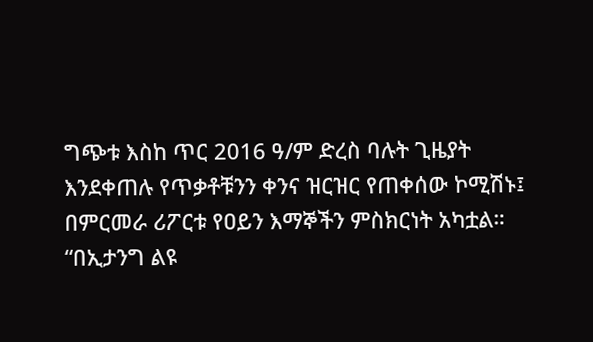ግጭቱ እስከ ጥር 2016 ዓ/ም ድረስ ባሉት ጊዜያት እንደቀጠሉ የጥቃቶቹንን ቀንና ዝርዝር የጠቀሰው ኮሚሽኑ፤ በምርመራ ሪፖርቱ የዐይን እማኞችን ምስክርነት አካቷል።
“በኢታንግ ልዩ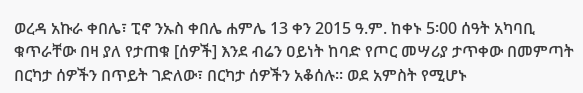ወረዳ አኩራ ቀበሌ፣ ፒኖ ንኡስ ቀበሌ ሐምሌ 13 ቀን 2015 ዓ.ም. ከቀኑ 5፡00 ሰዓት አካባቢ ቁጥራቸው በዛ ያለ የታጠቁ [ሰዎች] እንደ ብሬን ዐይነት ከባድ የጦር መሣሪያ ታጥቀው በመምጣት በርካታ ሰዎችን በጥይት ገድለው፣ በርካታ ሰዎችን አቆሰሉ። ወደ አምስት የሚሆኑ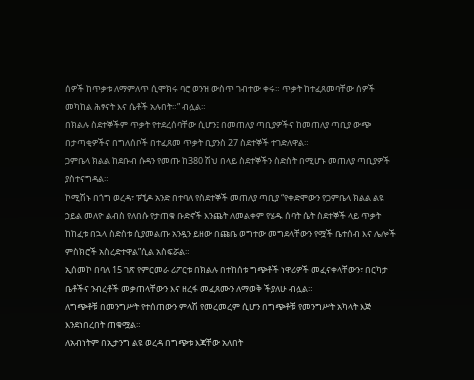ሰዎች ከጥቃቱ ለማምለጥ ሲሞክሩ ባሮ ወንዝ ውስጥ ገብተው ቀሩ። ጥቃት ከተፈጸመባቸው ሰዎች መካከል ሕፃናት እና ሴቶች አሉበት።” ብሏል።
በክልሉ ስደተኞችም ጥቃት የተደረሰባቸው ሲሆን፤ በመጠለያ ጣቢያዎችና ከመጠለያ ጣቢያ ውጭ በታጣቂዎችና በግለሰቦች በተፈጸመ ጥቃት ቢያንስ 27 ስደተኞች ተገድለዋል።
ጋምቤላ ክልል ከደቡብ ሱዳን የመጡ ከ380 ሽህ በላይ ስደተኞችን ስድስት በሚሆኑ መጠለያ ጣቢያዎች ያስተናግዳል።
ኮሚሽኑ በጎግ ወረዳ፣ ፑኚዶ አንድ በተባለ የስደተኞች መጠለያ ጣቢያ “የቀድሞውን የጋምቤላ ክልል ልዩ ኃይል መለዮ ልብስ የለበሱ የታጠቁ ቡድኖች እንጨት ለመልቀም የሄዱ ሰባት ሴት ስደተኞች ላይ ጥቃት ከከፈቱ በኋላ ስድስቱ ሲያመልጡ አንዷን ይዘው በጩቤ ወግተው መግደላቸውን የሟች ቤተሰብ እና ሌሎች ምስክሮች አስረድተዋል”ሲል አስፍሯል።
ኢሰመኮ በባለ 15 ገጽ የምርመራ ሪፖርቱ በክልሉ በተከሰቱ ግጭቶች ነዋሪዎች መፈናቀላቸውን፣ በርካታ ቤቶችና ንብረቶች መቃጠላቸውን እና ዘረፋ መፈጸሙን ለማወቅ ችያለሁ ብሏል።
ለግጭቶቹ በመንግሥት የተሰጠውን ምላሽ የመረመረም ሲሆን በግጭቶቹ የመንግሥት አካላት እጅ እንደነበረበት ጠቁሟል።
ለአብነትም በኢታንግ ልዩ ወረዳ በግጭቱ እጃቸው አለበት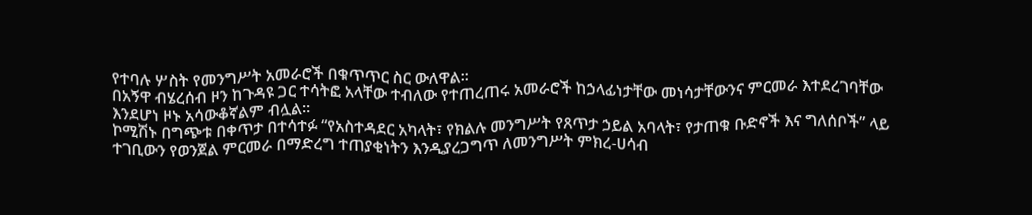የተባሉ ሦስት የመንግሥት አመራሮች በቁጥጥር ስር ውለዋል።
በአኝዋ ብሄረሰብ ዞን ከጉዳዩ ጋር ተሳትፎ አላቸው ተብለው የተጠረጠሩ አመራሮች ከኃላፊነታቸው መነሳታቸውንና ምርመራ እተደረገባቸው እንደሆነ ዞኑ አሳውቆኛልም ብሏል።
ኮሚሽኑ በግጭቱ በቀጥታ በተሳተፉ “የአስተዳደር አካላት፣ የክልሉ መንግሥት የጸጥታ ኃይል አባላት፣ የታጠቁ ቡድኖች እና ግለሰቦች” ላይ ተገቢውን የወንጀል ምርመራ በማድረግ ተጠያቂነትን እንዲያረጋግጥ ለመንግሥት ምክረ-ሀሳብ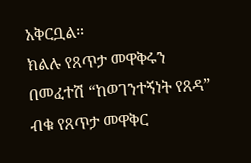አቅርቧል።
ክልሉ የጸጥታ መዋቅሩን በመፈተሽ “ከወገንተኝነት የጸዳ” ብቁ የጸጥታ መዋቅር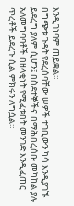እንዲገነባም ጠይቋል።
በግጭቱ ጉዳት የደረሰባቸው ሠዎች ተገቢውን ካሳ እንዲያገኙ ይደረግ ያለም ሲሆን፤ በስደተኞችና በማሕበረሰቡ መካከል ያሉ አለመግባባቶች በዘላቂነት የሚፈቱበት መንገድ እንዲፈጠር ጥረቶች ይደረጉ ሲል ምክሩን ለግሷል።